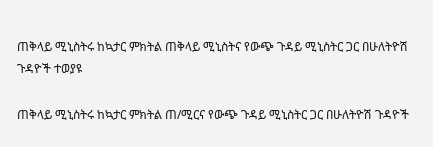ጠቅላይ ሚኒስትሩ ከኳታር ምክትል ጠቅላይ ሚኒስትና የውጭ ጉዳይ ሚኒስትር ጋር በሁለትዮሽ ጉዳዮች ተወያዩ

ጠቅላይ ሚኒስትሩ ከኳታር ምክትል ጠ/ሚርና የውጭ ጉዳይ ሚኒስትር ጋር በሁለትዮሽ ጉዳዮች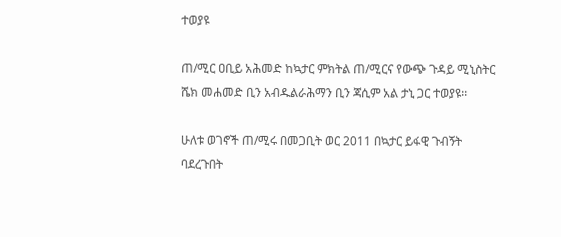ተወያዩ

ጠ/ሚር ዐቢይ አሕመድ ከኳታር ምክትል ጠ/ሚርና የውጭ ጉዳይ ሚኒስትር ሼክ መሐመድ ቢን አብዱልራሕማን ቢን ጃሲም አል ታኒ ጋር ተወያዩ፡፡

ሁለቱ ወገኖች ጠ/ሚሩ በመጋቢት ወር 2011 በኳታር ይፋዊ ጉብኝት ባደረጉበት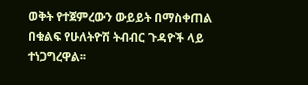ወቅት የተጀምረውን ውይይት በማስቀጠል በቁልፍ የሁለትዮሽ ትብብር ጉዳዮች ላይ ተነጋግረዋል፡፡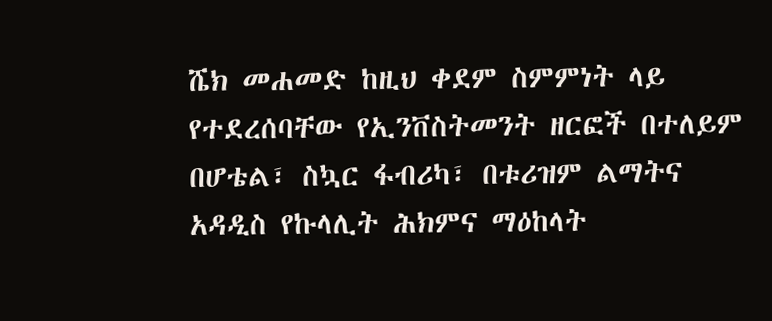ሼክ መሐመድ ከዚህ ቀደም ስምምነት ላይ የተደረሰባቸው የኢንቨስትመንት ዘርፎች በተለይም በሆቴል፣ ስኳር ፋብሪካ፣ በቱሪዝም ልማትና አዳዲስ የኩላሊት ሕክምና ማዕከላት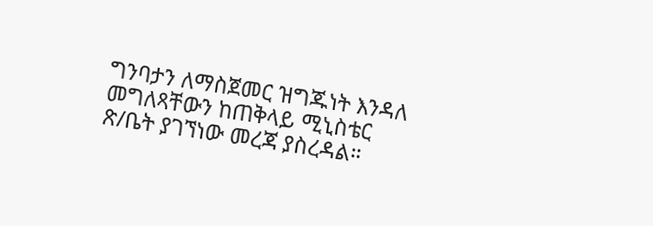ግንባታን ለማስጀመር ዝግጁነት እንዳለ መግለጻቸውን ከጠቅላይ ሚኒስቴር ጽ/ቤት ያገኘነው መረጃ ያስረዳል።